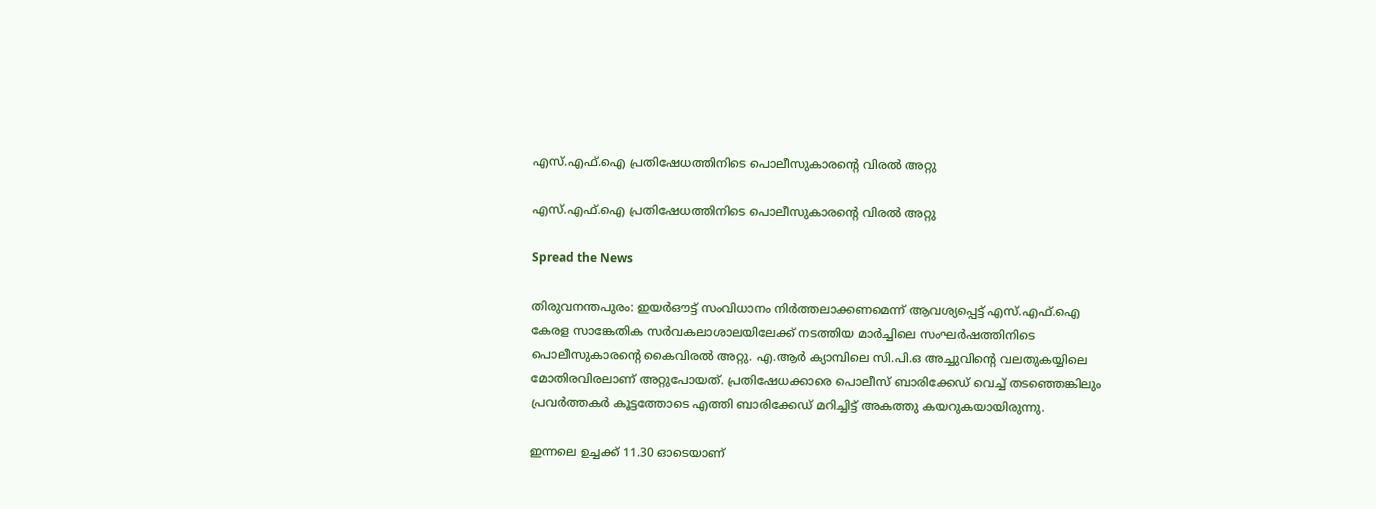എസ്.എഫ്.ഐ പ്രതിഷേധത്തിനിടെ പൊലീസുകാരന്റെ വിരൽ അറ്റു

എസ്.എഫ്.ഐ പ്രതിഷേധത്തിനിടെ പൊലീസുകാരന്റെ വിരൽ അറ്റു

Spread the News

തിരുവനന്തപുരം: ഇയർഔട്ട് സംവിധാനം നിർത്തലാക്കണമെന്ന് ആവശ്യപ്പെട്ട് എസ്.എഫ്.ഐ കേരള സാങ്കേതിക സർവകലാശാലയിലേക്ക് നടത്തിയ മാർച്ചിലെ സംഘർഷത്തിനിടെ പൊലീസുകാരന്റെ കൈവിരൽ അറ്റു. എ.ആർ ക്യാമ്പിലെ സി.പി.ഒ അച്ചുവിന്റെ വലതുകയ്യിലെ മോതിരവിരലാണ് അറ്റുപോയത്. പ്രതിഷേധക്കാരെ പൊലീസ് ബാരിക്കേഡ് വെച്ച് തടഞ്ഞെങ്കിലും പ്രവർത്തകർ കൂട്ടത്തോടെ എത്തി ബാരിക്കേഡ് മറിച്ചിട്ട് അകത്തു കയറുകയായിരുന്നു.

ഇന്നലെ ഉച്ചക്ക് 11.30 ഓടെയാണ്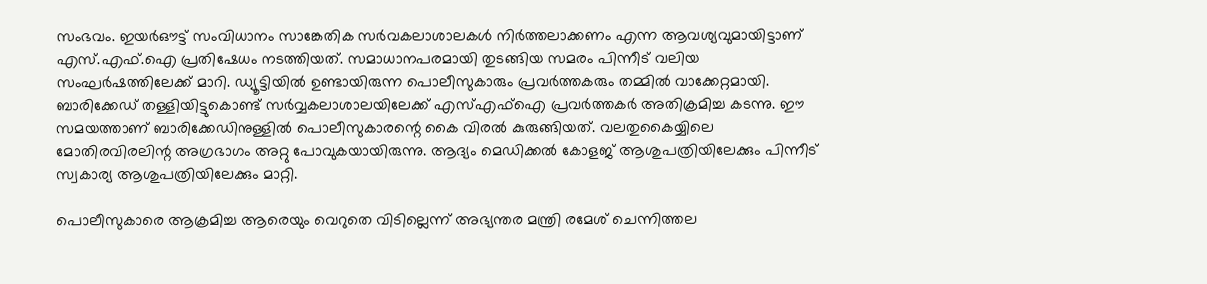സംഭവം. ഇയർഔട്ട് സംവിധാനം സാങ്കേതിക സർവകലാശാലകൾ നിർത്തലാക്കണം എന്ന ആവശ്യവുമായിട്ടാണ് എസ്.എഫ്.ഐ പ്രതിഷേധം നടത്തിയത്. സമാധാനപരമായി തുടങ്ങിയ സമരം പിന്നീട് വലിയ സംഘർഷത്തിലേക്ക് മാറി. ഡ്യൂട്ടിയിൽ ഉണ്ടായിരുന്ന പൊലീസുകാരും പ്രവർത്തകരും തമ്മിൽ വാക്കേറ്റമായി. ബാരിക്കേഡ് തള്ളിയിട്ടുകൊണ്ട് സർവ്വകലാശാലയിലേക്ക് എസ്എഫ്ഐ പ്രവർത്തകർ അതിക്രമിച്ച കടന്നു. ഈ സമയത്താണ് ബാരിക്കേഡിനുള്ളിൽ പൊലീസുകാരന്റെ കൈ വിരൽ കുരുങ്ങിയത്. വലതുകൈയ്യിലെ മോതിരവിരലിന്റ അഗ്രഭാഗം അറ്റു പോവുകയായിരുന്നു. ആദ്യം മെഡിക്കൽ കോളജ് ആശുപത്രിയിലേക്കും പിന്നീട് സ്വകാര്യ ആശുപത്രിയിലേക്കും മാറ്റി.

പൊലീസുകാരെ ആക്രമിച്ച ആരെയും വെറുതെ വിടില്ലെന്ന് അഭ്യന്തര മന്ത്രി രമേശ് ചെന്നിത്തല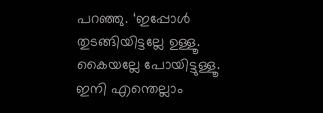പറഞ്ഞു. ‘ഇപ്പോൾ തുടങ്ങിയിട്ടല്ലേ ഉള്ളൂ. കൈയല്ലേ പോയിട്ടുള്ളൂ. ഇനി എന്തെല്ലാം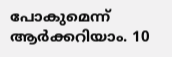പോകുമെന്ന് ആർക്കറിയാം. 10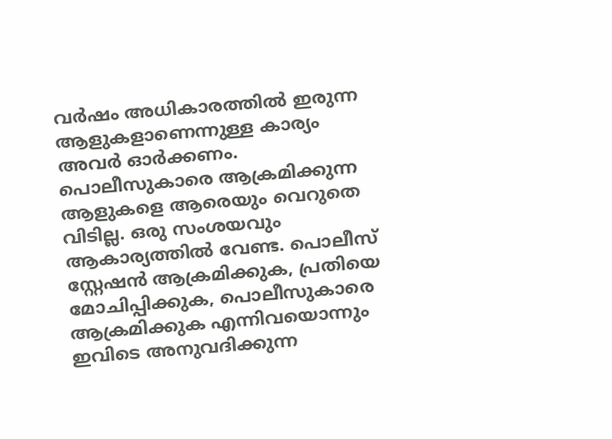വർഷം അധികാരത്തിൽ ഇരുന്ന ആളുകളാണെന്നുള്ള കാര്യം അവർ ഓർക്കണം. പൊലീസുകാരെ ആക്രമിക്കുന്ന ആളുകളെ ആരെയും വെറുതെ വിടില്ല. ഒരു സംശയവും ആകാര്യത്തിൽ വേണ്ട. പൊലീസ് സ്റ്റേഷൻ ആക്രമിക്കുക, പ്രതിയെ മോചിപ്പിക്കുക, പൊലീസുകാരെ ആക്രമിക്കുക എന്നിവയൊന്നും ഇവിടെ അനുവദിക്കുന്ന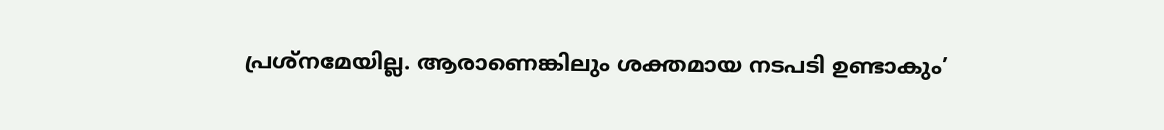പ്രശ്നമേയില്ല. ആരാണെങ്കിലും ശക്തമായ നടപടി ഉണ്ടാകും’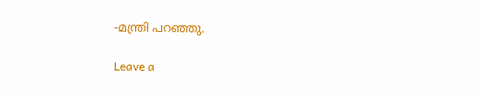-മന്ത്രി പറഞ്ഞു.

Leave a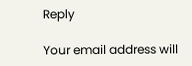Reply

Your email address will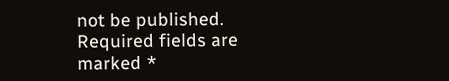not be published. Required fields are marked *